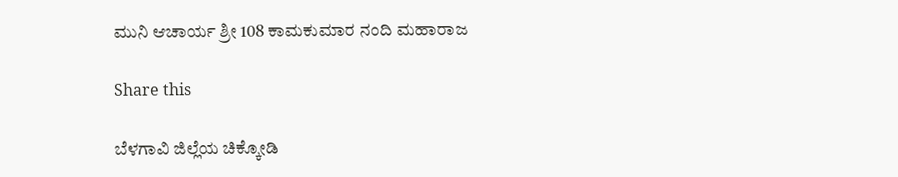ಮುನಿ ಆಚಾರ್ಯ ಶ್ರೀ 108 ಕಾಮಕುಮಾರ ನಂದಿ ಮಹಾರಾಜ

Share this

ಬೆಳಗಾವಿ ಜಿಲ್ಲೆಯ ಚಿಕ್ಕೋಡಿ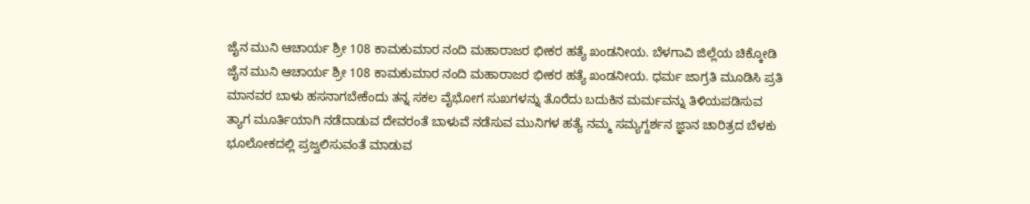ಜೈನ ಮುನಿ ಆಚಾರ್ಯ ಶ್ರೀ 108 ಕಾಮಕುಮಾರ ನಂದಿ ಮಹಾರಾಜರ ಭೀಕರ ಹತ್ಯೆ ಖಂಡನೀಯ. ಬೆಳಗಾವಿ ಜಿಲ್ಲೆಯ ಚಿಕ್ಕೋಡಿ ಜೈನ ಮುನಿ ಆಚಾರ್ಯ ಶ್ರೀ 108 ಕಾಮಕುಮಾರ ನಂದಿ ಮಹಾರಾಜರ ಭೀಕರ ಹತ್ಯೆ ಖಂಡನೀಯ. ಧರ್ಮ ಜಾಗ್ರತಿ ಮೂಡಿಸಿ ಪ್ರತಿ ಮಾನವರ ಬಾಳು ಹಸನಾಗಬೇಕೆಂದು ತನ್ನ ಸಕಲ ವೈಭೋಗ ಸುಖಗಳನ್ನು ತೊರೆದು ಬದುಕಿನ ಮರ್ಮವನ್ನು ತಿಳಿಯಪಡಿಸುವ ತ್ಯಾಗ ಮೂರ್ತಿಯಾಗಿ ನಡೆದಾಡುವ ದೇವರಂತೆ ಬಾಳುವೆ ನಡೆಸುವ ಮುನಿಗಳ ಹತ್ಯೆ ನಮ್ಮ ಸಮ್ಯಗ್ದರ್ಶನ ಜ್ಞಾನ ಚಾರಿತ್ರದ ಬೆಳಕು ಭೂಲೋಕದಲ್ಲಿ ಪ್ರಜ್ವಲಿಸುವಂತೆ ಮಾಡುವ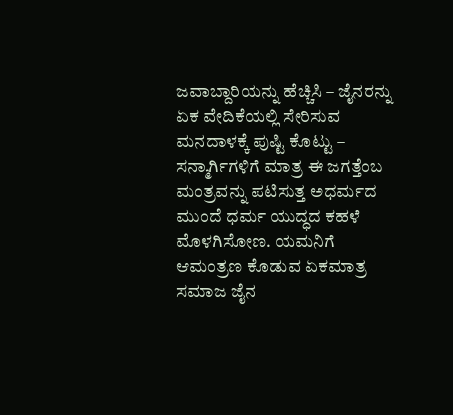ಜವಾಬ್ದಾರಿಯನ್ನು ಹೆಚ್ಚಿಸಿ – ಜೈನರನ್ನು ಏಕ ವೇದಿಕೆಯಲ್ಲಿ ಸೇರಿಸುವ ಮನದಾಳಕ್ಕೆ ಪುಷ್ಟಿ ಕೊಟ್ಟು – ಸನ್ಮಾರ್ಗಿಗಳಿಗೆ ಮಾತ್ರ ಈ ಜಗತ್ತೆಂಬ ಮಂತ್ರವನ್ನು ಪಟಿಸುತ್ತ ಅಧರ್ಮದ ಮುಂದೆ ಧರ್ಮ ಯುದ್ಧದ ಕಹಳೆ ಮೊಳಗಿಸೋಣ. ಯಮನಿಗೆ ಆಮಂತ್ರಣ ಕೊಡುವ ಏಕಮಾತ್ರ ಸಮಾಜ ಜೈನ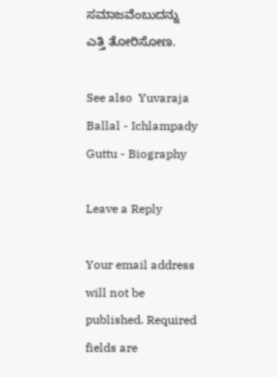ಸಮಾಜವೆಂಬುದನ್ನು ಎತ್ತಿ ತೋರಿಸೋಣ.

See also  Yuvaraja Ballal - Ichlampady Guttu - Biography

Leave a Reply

Your email address will not be published. Required fields are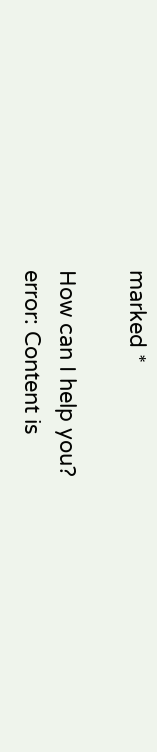marked *

How can I help you?
error: Content is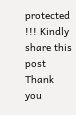protected !!! Kindly share this post Thank you